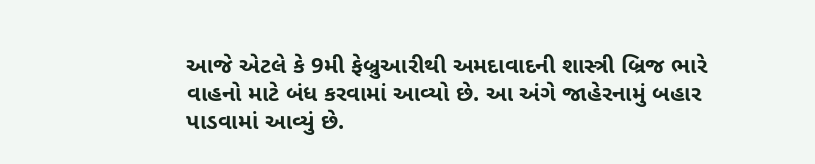આજે એટલે કે 9મી ફેબ્રુઆરીથી અમદાવાદની શાસ્ત્રી બ્રિજ ભારે વાહનો માટે બંધ કરવામાં આવ્યો છે. આ અંગે જાહેરનામું બહાર પાડવામાં આવ્યું છે.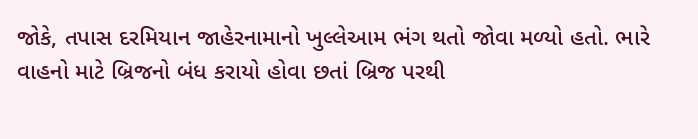જોકે, તપાસ દરમિયાન જાહેરનામાનો ખુલ્લેઆમ ભંગ થતો જોવા મળ્યો હતો. ભારે વાહનો માટે બ્રિજનો બંધ કરાયો હોવા છતાં બ્રિજ પરથી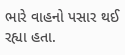ભારે વાહનો પસાર થઈ રહ્યા હતા.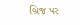બ્રિજ પર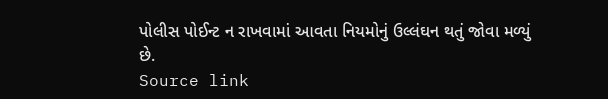પોલીસ પોઈન્ટ ન રાખવામાં આવતા નિયમોનું ઉલ્લંઘન થતું જોવા મળ્યું છે.
Source link